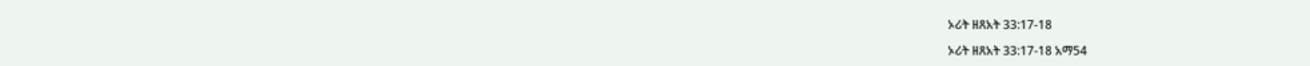ኦሪት ዘጸአት 33:17-18

ኦሪት ዘጸአት 33:17-18 አማ54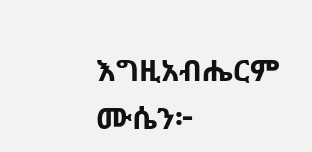እግዚአብሔርም ሙሴን፦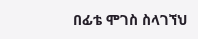በፊቴ ሞገስ ስላገኘህ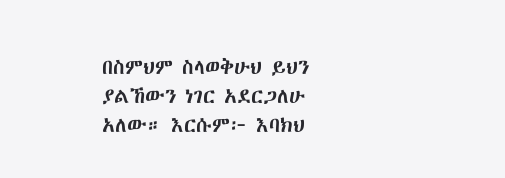በስምህም ስላወቅሁህ ይህን ያልኸውን ነገር አደርጋለሁ አለው። እርሱም፦ እባክህ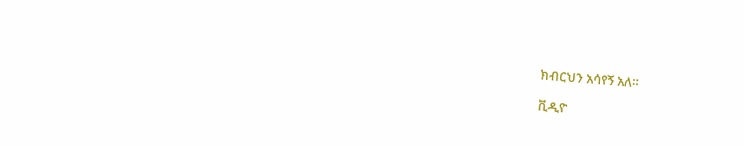ክብርህን አሳየኝ አለ።

ቪዲዮ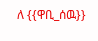ለ {{ዋቢ_ሰዉ}}